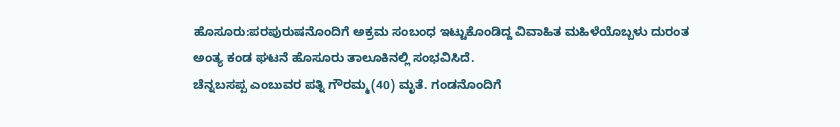ಹೊಸೂರು:ಪರಪುರುಷನೊಂದಿಗೆ ಅಕ್ರಮ ಸಂಬಂಧ ಇಟ್ಟುಕೊಂಡಿದ್ದ ವಿವಾಹಿತ ಮಹಿಳೆಯೊಬ್ಬಳು ದುರಂತ ಅಂತ್ಯ ಕಂಡ ಘಟನೆ ಹೊಸೂರು ತಾಲೂಕಿನಲ್ಲಿ ಸಂಭವಿಸಿದೆ.
ಚೆನ್ನಬಸಪ್ಪ ಎಂಬುವರ ಪತ್ನಿ ಗೌರಮ್ಮ(40) ಮೃತೆ. ಗಂಡನೊಂದಿಗೆ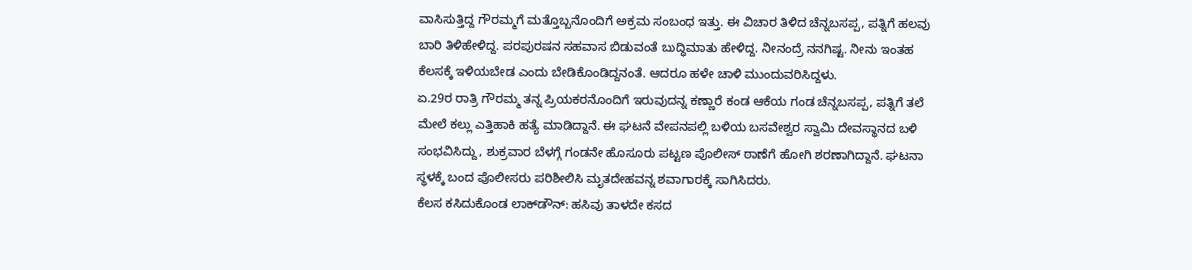ವಾಸಿಸುತ್ತಿದ್ದ ಗೌರಮ್ಮಗೆ ಮತ್ತೊಬ್ಬನೊಂದಿಗೆ ಅಕ್ರಮ ಸಂಬಂಧ ಇತ್ತು. ಈ ವಿಚಾರ ತಿಳಿದ ಚೆನ್ನಬಸಪ್ಪ, ಪತ್ನಿಗೆ ಹಲವು ಬಾರಿ ತಿಳಿಹೇಳಿದ್ದ. ಪರಪುರಷನ ಸಹವಾಸ ಬಿಡುವಂತೆ ಬುದ್ಧಿಮಾತು ಹೇಳಿದ್ದ. ನೀನಂದ್ರೆ ನನಗಿಷ್ಟ. ನೀನು ಇಂತಹ ಕೆಲಸಕ್ಕೆ ಇಳಿಯಬೇಡ ಎಂದು ಬೇಡಿಕೊಂಡಿದ್ದನಂತೆ. ಆದರೂ ಹಳೇ ಚಾಳಿ ಮುಂದುವರಿಸಿದ್ದಳು.
ಏ.29ರ ರಾತ್ರಿ ಗೌರಮ್ಮ ತನ್ನ ಪ್ರಿಯಕರನೊಂದಿಗೆ ಇರುವುದನ್ನ ಕಣ್ಣಾರೆ ಕಂಡ ಆಕೆಯ ಗಂಡ ಚೆನ್ನಬಸಪ್ಪ, ಪತ್ನಿಗೆ ತಲೆ ಮೇಲೆ ಕಲ್ಲು ಎತ್ತಿಹಾಕಿ ಹತ್ಯೆ ಮಾಡಿದ್ದಾನೆ. ಈ ಘಟನೆ ವೇಪನಪಲ್ಲಿ ಬಳಿಯ ಬಸವೇಶ್ವರ ಸ್ವಾಮಿ ದೇವಸ್ಥಾನದ ಬಳಿ ಸಂಭವಿಸಿದ್ದು, ಶುಕ್ರವಾರ ಬೆಳಗ್ಗೆ ಗಂಡನೇ ಹೊಸೂರು ಪಟ್ಟಣ ಪೊಲೀಸ್ ಠಾಣೆಗೆ ಹೋಗಿ ಶರಣಾಗಿದ್ದಾನೆ. ಘಟನಾ ಸ್ಥಳಕ್ಕೆ ಬಂದ ಪೊಲೀಸರು ಪರಿಶೀಲಿಸಿ ಮೃತದೇಹವನ್ನ ಶವಾಗಾರಕ್ಕೆ ಸಾಗಿಸಿದರು.
ಕೆಲಸ ಕಸಿದುಕೊಂಡ ಲಾಕ್‌ಡೌನ್‌: ಹಸಿವು ತಾಳದೇ ಕಸದ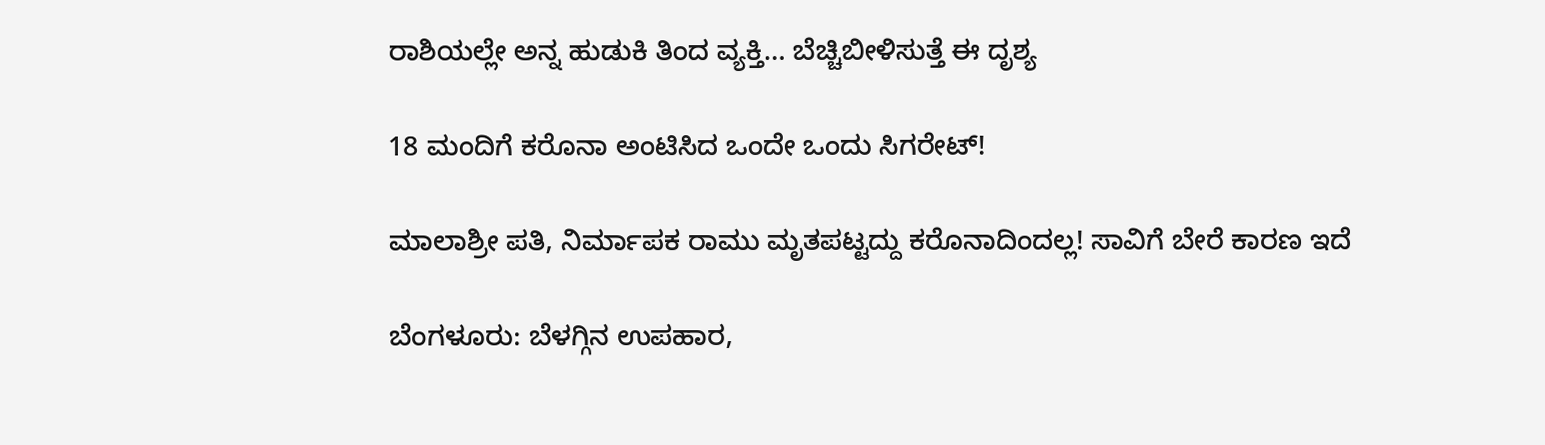ರಾಶಿಯಲ್ಲೇ ಅನ್ನ ಹುಡುಕಿ ತಿಂದ ವ್ಯಕ್ತಿ… ಬೆಚ್ಚಿಬೀಳಿಸುತ್ತೆ ಈ ದೃಶ್ಯ

18 ಮಂದಿಗೆ ಕರೊನಾ ಅಂಟಿಸಿದ ಒಂದೇ ಒಂದು ಸಿಗರೇಟ್!

ಮಾಲಾಶ್ರೀ ಪತಿ, ನಿರ್ಮಾಪಕ ರಾಮು ಮೃತಪಟ್ಟದ್ದು ಕರೊನಾದಿಂದಲ್ಲ! ಸಾವಿಗೆ ಬೇರೆ ಕಾರಣ ಇದೆ

ಬೆಂಗಳೂರು: ಬೆಳಗ್ಗಿನ ಉಪಹಾರ,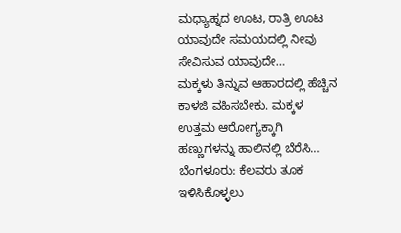ಮಧ್ಯಾಹ್ನದ ಊಟ, ರಾತ್ರಿ ಊಟ ಯಾವುದೇ ಸಮಯದಲ್ಲಿ ನೀವು ಸೇವಿಸುವ ಯಾವುದೇ…
ಮಕ್ಕಳು ತಿನ್ನುವ ಆಹಾರದಲ್ಲಿ ಹೆಚ್ಚಿನ ಕಾಳಜಿ ವಹಿಸಬೇಕು. ಮಕ್ಕಳ ಉತ್ತಮ ಆರೋಗ್ಯಕ್ಕಾಗಿ ಹಣ್ಣುಗಳನ್ನು ಹಾಲಿನಲ್ಲಿ ಬೆರೆಸಿ…
ಬೆಂಗಳೂರು: ಕೆಲವರು ತೂಕ ಇಳಿಸಿಕೊಳ್ಳಲು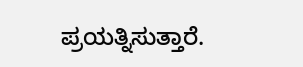ಪ್ರಯತ್ನಿಸುತ್ತಾರೆ.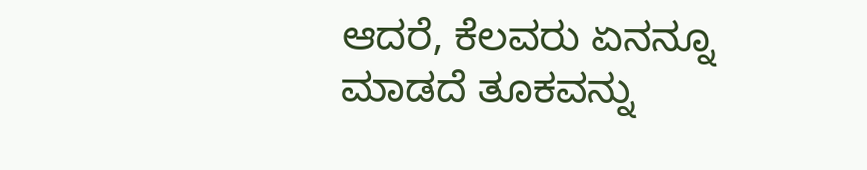ಆದರೆ, ಕೆಲವರು ಏನನ್ನೂ ಮಾಡದೆ ತೂಕವನ್ನು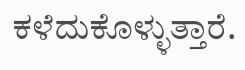ಕಳೆದುಕೊಳ್ಳುತ್ತಾರೆ.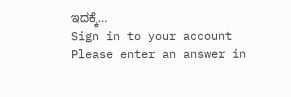ಇದಕ್ಕೆ…
Sign in to your account
Please enter an answer in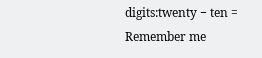digits:twenty − ten =
Remember me